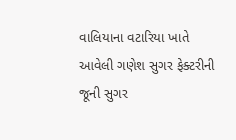વાલિયાના વટારિયા ખાતે આવેલી ગણેશ સુગર ફેક્ટરીની જૂની સુગર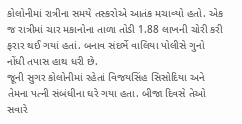કોલોનીમાં રાત્રીના સમયે તસ્કરોએ આતંક મચાવ્યો હતો. એક જ રાત્રીમાં ચાર મકાનોના તાળા તોડી 1.88 લાખની ચોરી કરી ફરાર થઈ ગયાં હતાં. બનાવ સંદર્ભે વાલિયા પોલીસે ગુનો નોંધી તપાસ હાથ ધરી છે.
જૂની સુગર કોલોનીમાં રહેતાં વિજયસિંહ સિસોદિયા અને તેમના પત્ની સંબંધીના ઘરે ગયા હતા. બીજા દિવસે તેઓ સવારે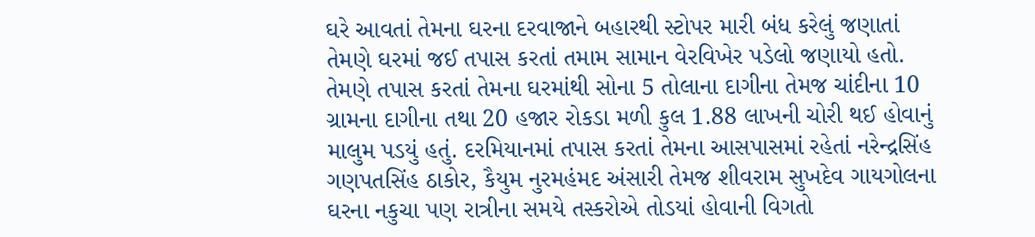ઘરે આવતાં તેમના ઘરના દરવાજાને બહારથી સ્ટોપર મારી બંધ કરેલું જણાતાં તેમણે ઘરમાં જઈ તપાસ કરતાં તમામ સામાન વેરવિખેર પડેલો જણાયો હતો. તેમણે તપાસ કરતાં તેમના ઘરમાંથી સોના 5 તોલાના દાગીના તેમજ ચાંદીના 10 ગ્રામના દાગીના તથા 20 હજાર રોકડા મળી કુલ 1.88 લાખની ચોરી થઈ હોવાનું માલુમ પડયું હતું. દરમિયાનમાં તપાસ કરતાં તેમના આસપાસમાં રહેતાં નરેન્દ્રસિંહ ગણપતસિંહ ઠાકોર, કૈયુમ નુરમહંમદ અંસારી તેમજ શીવરામ સુખદેવ ગાયગોલના ઘરના નકુચા પણ રાત્રીના સમયે તસ્કરોએ તોડયાં હોવાની વિગતો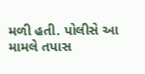મળી હતી. પોલીસે આ મામલે તપાસ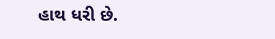હાથ ધરી છે.